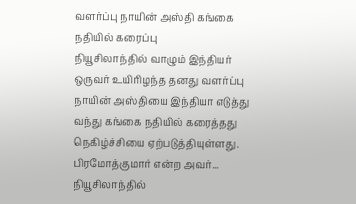வளர்ப்பு நாயின் அஸ்தி கங்கை நதியில் கரைப்பு
நியூசிலாந்தில் வாழும் இந்தியர் ஒருவர் உயிரிழந்த தனது வளர்ப்பு நாயின் அஸ்தியை இந்தியா எடுத்து வந்து கங்கை நதியில் கரைத்தது நெகிழ்ச்சியை ஏற்படுத்தியுள்ளது. பிரமோத்குமார் என்ற அவர்...
நியூசிலாந்தில்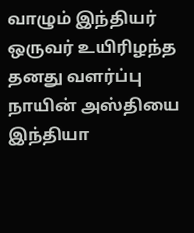வாழும் இந்தியர் ஒருவர் உயிரிழந்த தனது வளர்ப்பு நாயின் அஸ்தியை இந்தியா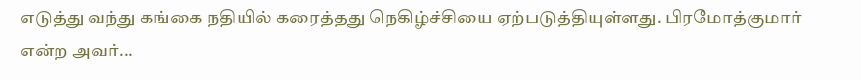எடுத்து வந்து கங்கை நதியில் கரைத்தது நெகிழ்ச்சியை ஏற்படுத்தியுள்ளது. பிரமோத்குமார் என்ற அவர்...